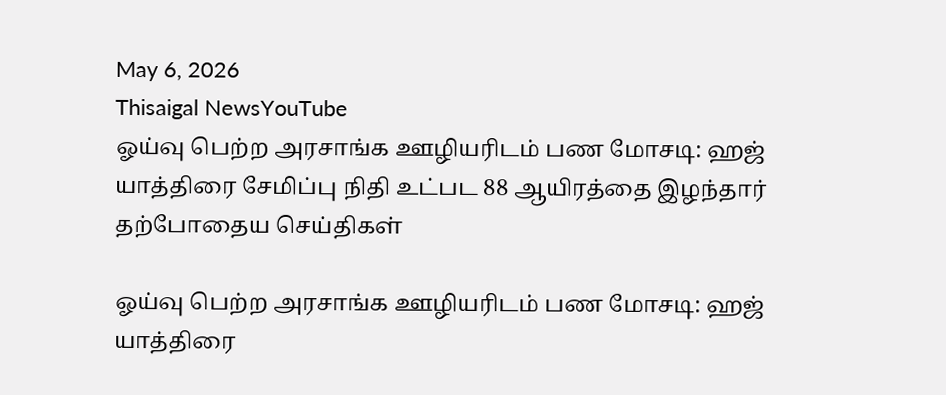May 6, 2026
Thisaigal NewsYouTube
ஓய்வு பெற்ற அரசாங்க ஊழியரிடம் பண மோசடி: ஹஜ் யாத்திரை சேமிப்பு நிதி உட்பட 88 ஆயிரத்தை இழந்தார்
தற்போதைய செய்திகள்

ஓய்வு பெற்ற அரசாங்க ஊழியரிடம் பண மோசடி: ஹஜ் யாத்திரை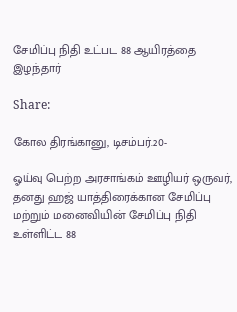சேமிப்பு நிதி உட்பட 88 ஆயிரத்தை இழந்தார்

Share:

கோல திரங்கானு, டிசம்பர்.20-

ஓய்வு பெற்ற அரசாங்கம் ஊழியர் ஒருவர், தனது ஹஜ் யாத்திரைக்கான சேமிப்பு மற்றும் மனைவியின் சேமிப்பு நிதி உள்ளிட்ட 88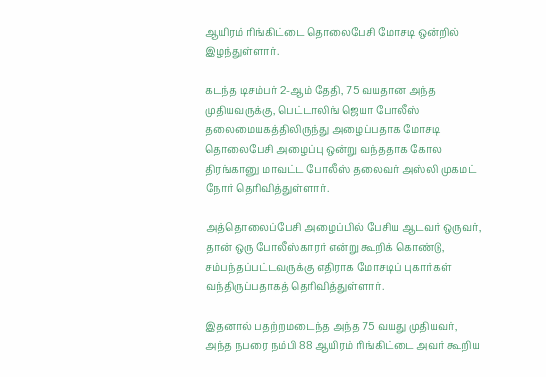ஆயிரம் ரிங்கிட்டை தொலைபேசி மோசடி ஒன்றில் இழந்துள்ளார்.

கடந்த டிசம்பர் 2-ஆம் தேதி, 75 வயதான அந்த முதியவருக்கு, பெட்டாலிங் ஜெயா போலீஸ் தலைமையகத்திலிருந்து அழைப்பதாக மோசடி தொலைபேசி அழைப்பு ஒன்று வந்ததாக கோல திரங்கானு மாவட்ட போலீஸ் தலைவர் அஸ்லி முகமட் நோர் தெரிவித்துள்ளார்.

அத்தொலைப்பேசி அழைப்பில் பேசிய ஆடவர் ஒருவர், தான் ஒரு போலீஸ்காரர் என்று கூறிக் கொண்டு, சம்பந்தப்பட்டவருக்கு எதிராக மோசடிப் புகார்கள் வந்திருப்பதாகத் தெரிவித்துள்ளார்.

இதனால் பதற்றமடைந்த அந்த 75 வயது முதியவர், அந்த நபரை நம்பி 88 ஆயிரம் ரிங்கிட்டை அவர் கூறிய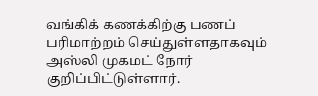வங்கிக் கணக்கிற்கு பணப் பரிமாற்றம் செய்துள்ளதாகவும் அஸ்லி முகமட் நோர் குறிப்பிட்டுள்ளார்.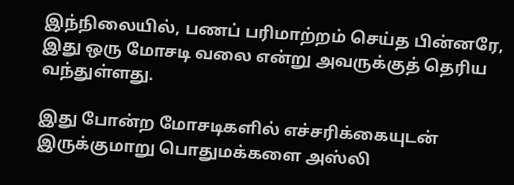இந்நிலையில், பணப் பரிமாற்றம் செய்த பின்னரே, இது ஒரு மோசடி வலை என்று அவருக்குத் தெரிய வந்துள்ளது.

இது போன்ற மோசடிகளில் எச்சரிக்கையுடன் இருக்குமாறு பொதுமக்களை அஸ்லி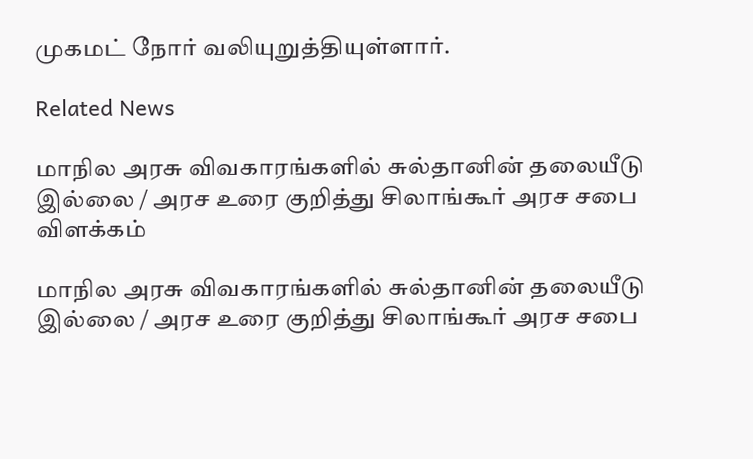முகமட் நோர் வலியுறுத்தியுள்ளார்.

Related News

மாநில அரசு விவகாரங்களில் சுல்தானின் தலையீடு இல்லை / அரச உரை குறித்து சிலாங்கூர் அரச சபை விளக்கம்

மாநில அரசு விவகாரங்களில் சுல்தானின் தலையீடு இல்லை / அரச உரை குறித்து சிலாங்கூர் அரச சபை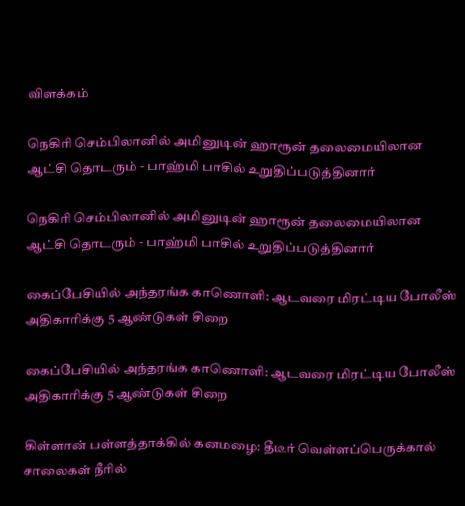விளக்கம்

நெகிரி செம்பிலானில் அமினுடின் ஹாரூன் தலைமையிலான ஆட்சி தொடரும் - பாஹ்மி பாசில் உறுதிப்படுத்தினார்

நெகிரி செம்பிலானில் அமினுடின் ஹாரூன் தலைமையிலான ஆட்சி தொடரும் - பாஹ்மி பாசில் உறுதிப்படுத்தினார்

கைப்பேசியில் அந்தரங்க காணொளி: ஆடவரை மிரட்டிய போலீஸ் அதிகாரிக்கு 5 ஆண்டுகள் சிறை

கைப்பேசியில் அந்தரங்க காணொளி: ஆடவரை மிரட்டிய போலீஸ் அதிகாரிக்கு 5 ஆண்டுகள் சிறை

கிள்ளான் பள்ளத்தாக்கில் கனமழை: தீடீர் வெள்ளப்பெருக்கால் சாலைகள் நீரில்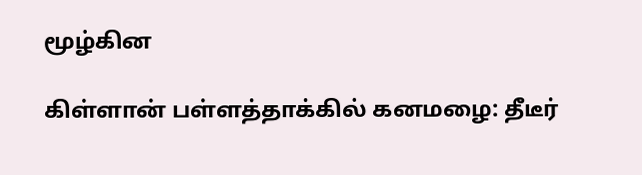மூழ்கின

கிள்ளான் பள்ளத்தாக்கில் கனமழை: தீடீர்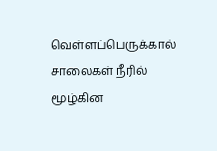வெள்ளப்பெருக்கால் சாலைகள் நீரில் மூழ்கின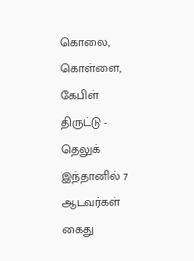கொலை, கொள்ளை, கேபிள் திருட்டு - தெலுக் இந்தானில் 7 ஆடவர்கள் கைது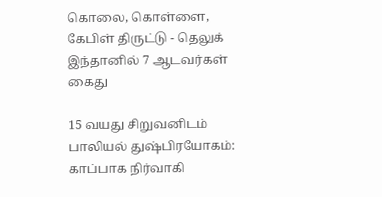கொலை, கொள்ளை, கேபிள் திருட்டு - தெலுக் இந்தானில் 7 ஆடவர்கள் கைது

15 வயது சிறுவனிடம் பாலியல் துஷ்பிரயோகம்: காப்பாக நிர்வாகி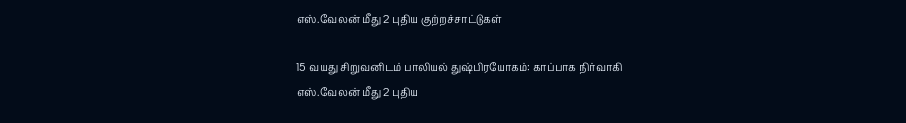எஸ்.வேலன் மீது 2 புதிய குற்றச்சாட்டுகள்

15 வயது சிறுவனிடம் பாலியல் துஷ்பிரயோகம்: காப்பாக நிர்வாகி எஸ்.வேலன் மீது 2 புதிய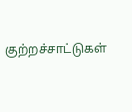குற்றச்சாட்டுகள்